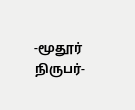-மூதூர் நிருபர்-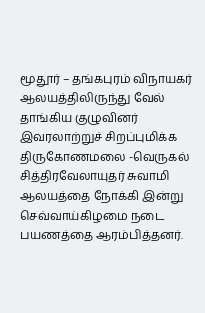மூதூர் – தங்கபுரம் விநாயகர் ஆலயத்திலிருந்து வேல் தாங்கிய குழுவினர் இவரலாற்றுச் சிறப்புமிக்க திருகோணமலை -வெருகல் சித்திரவேலாயுதர் சுவாமி ஆலயத்தை நோக்கி இன்று செவ்வாய்கிழமை நடை பயணத்தை ஆரம்பித்தனர்.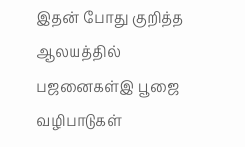இதன் போது குறித்த ஆலயத்தில் பஜனைகள்இ பூஜை வழிபாடுகள்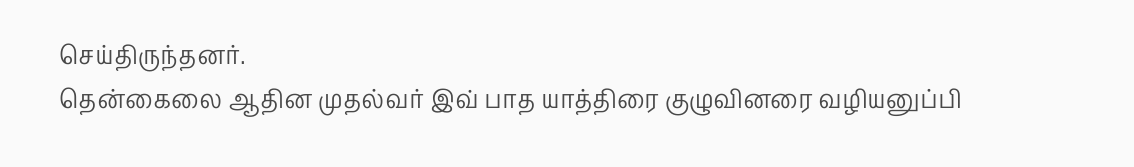செய்திருந்தனர்.
தென்கைலை ஆதின முதல்வர் இவ் பாத யாத்திரை குழுவினரை வழியனுப்பி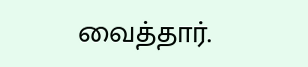வைத்தார்.